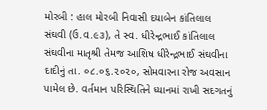મોરબી : હાલ મોરબી નિવાસી દયાબેન કાંતિલાલ સંઘવી (ઉ.વ.૯૩), તે સ્વ. ધીરેન્દ્રભાઈ કાંતિલાલ સંઘવીના માતૃશ્રી તેમજ આશિષ ધીરેન્દ્રભાઈ સંઘવીના દાદીનું તા. ૦૮.૦૬.૨૦૨૦, સોમવારના રોજ અવસાન પામેલ છે. વર્તમાન પરિસ્થિતિને ધ્યાનમાં રાખી સદગતનું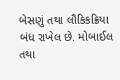બેસણું તથા લૌકિકક્રિયા બંધ રાખેલ છે. મોબાઈલ તથા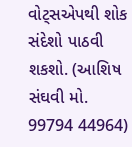વોટ્સએપથી શોક સંદેશો પાઠવી શકશો. (આશિષ સંઘવી મો. 99794 44964)